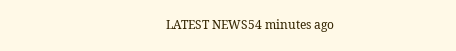LATEST NEWS54 minutes ago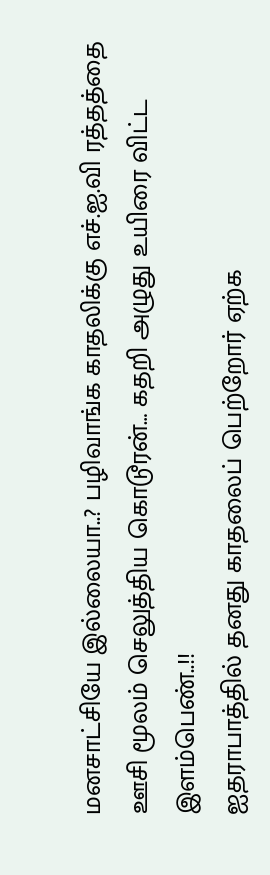மனசாட்சியே இல்லையா..? பழிவாங்க காதலிக்கு எச்.ஐ.வி ரத்தத்தை ஊசி மூலம் செலுத்திய கொடூரன்… கதறி அழுது உயிரை விட்ட இளம்பெண்..!!
ஐதராபாத்தில் தனது காதலைப் பெற்றோர் ஏற்க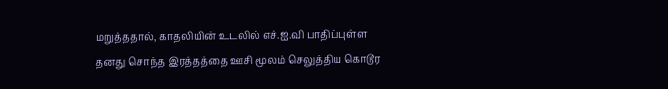மறுத்ததால், காதலியின் உடலில் எச்.ஐ.வி பாதிப்புள்ள தனது சொந்த இரத்தத்தை ஊசி மூலம் செலுத்திய கொடூர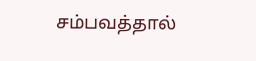சம்பவத்தால்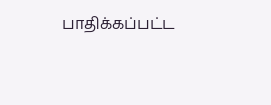பாதிக்கப்பட்ட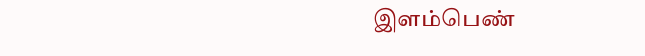இளம்பெண்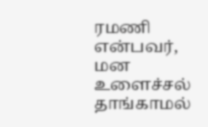ரமணி என்பவர், மன உளைச்சல் தாங்காமல்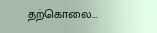தற்கொலை...